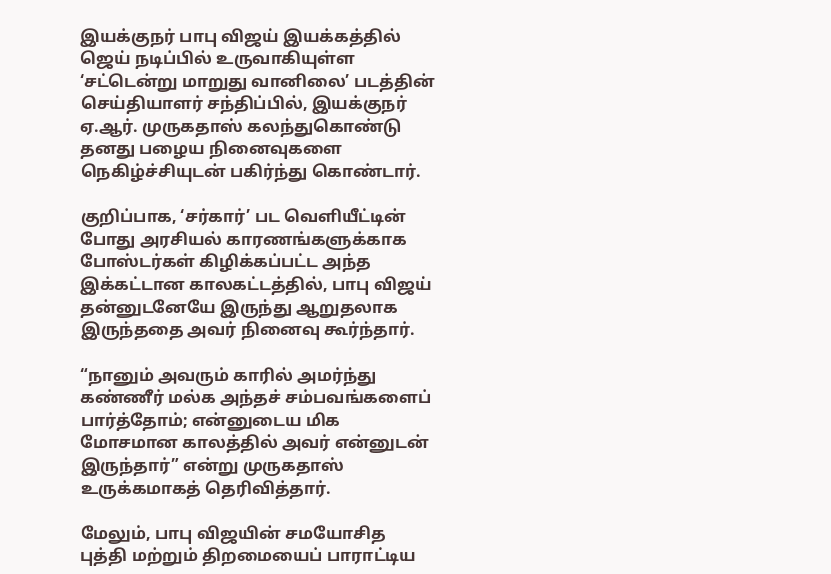இயக்குநர் பாபு விஜய் இயக்கத்தில் ஜெய் நடிப்பில் உருவாகியுள்ள ‘சட்டென்று மாறுது வானிலை’ படத்தின் செய்தியாளர் சந்திப்பில், இயக்குநர் ஏ.ஆர். முருகதாஸ் கலந்துகொண்டு தனது பழைய நினைவுகளை நெகிழ்ச்சியுடன் பகிர்ந்து கொண்டார்.

குறிப்பாக, ‘சர்கார்’ பட வெளியீட்டின் போது அரசியல் காரணங்களுக்காக போஸ்டர்கள் கிழிக்கப்பட்ட அந்த இக்கட்டான காலகட்டத்தில், பாபு விஜய் தன்னுடனேயே இருந்து ஆறுதலாக இருந்ததை அவர் நினைவு கூர்ந்தார்.

“நானும் அவரும் காரில் அமர்ந்து கண்ணீர் மல்க அந்தச் சம்பவங்களைப் பார்த்தோம்; என்னுடைய மிக மோசமான காலத்தில் அவர் என்னுடன் இருந்தார்” என்று முருகதாஸ் உருக்கமாகத் தெரிவித்தார்.

மேலும், பாபு விஜயின் சமயோசித புத்தி மற்றும் திறமையைப் பாராட்டிய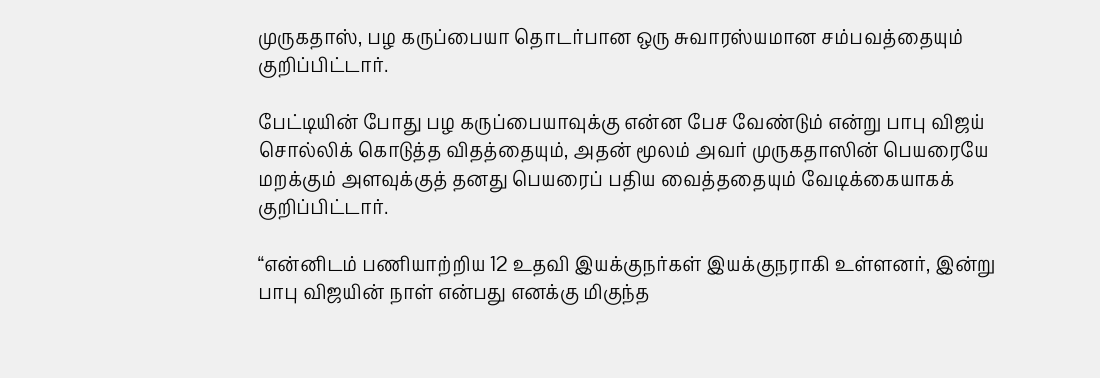முருகதாஸ், பழ கருப்பையா தொடர்பான ஒரு சுவாரஸ்யமான சம்பவத்தையும் குறிப்பிட்டார்.

பேட்டியின் போது பழ கருப்பையாவுக்கு என்ன பேச வேண்டும் என்று பாபு விஜய் சொல்லிக் கொடுத்த விதத்தையும், அதன் மூலம் அவர் முருகதாஸின் பெயரையே மறக்கும் அளவுக்குத் தனது பெயரைப் பதிய வைத்ததையும் வேடிக்கையாகக் குறிப்பிட்டார்.

“என்னிடம் பணியாற்றிய 12 உதவி இயக்குநர்கள் இயக்குநராகி உள்ளனர், இன்று பாபு விஜயின் நாள் என்பது எனக்கு மிகுந்த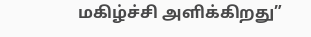மகிழ்ச்சி அளிக்கிறது”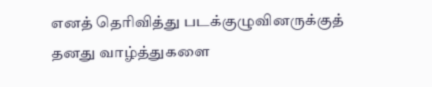எனத் தெரிவித்து படக்குழுவினருக்குத் தனது வாழ்த்துகளை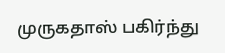முருகதாஸ் பகிர்ந்து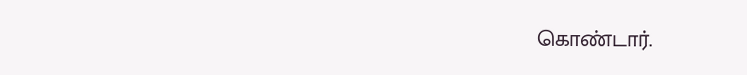கொண்டார்.